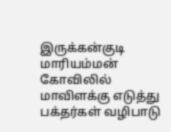இருக்கன்குடி மாரியம்மன் கோவிலில் மாவிளக்கு எடுத்து பக்தர்கள் வழிபாடு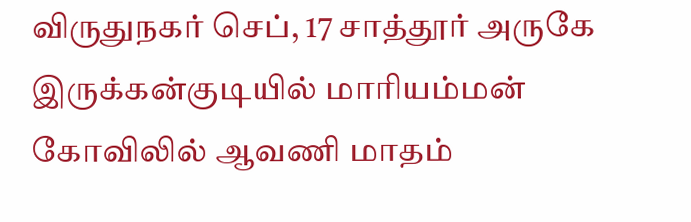விருதுநகர் செப், 17 சாத்தூர் அருகே இருக்கன்குடியில் மாரியம்மன் கோவிலில் ஆவணி மாதம்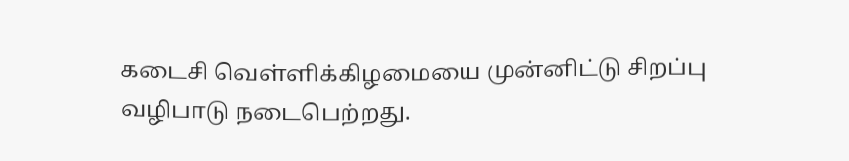கடைசி வெள்ளிக்கிழமையை முன்னிட்டு சிறப்பு வழிபாடு நடைபெற்றது.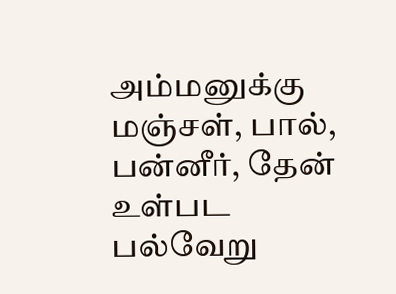அம்மனுக்கு மஞ்சள், பால், பன்னீர், தேன் உள்பட பல்வேறு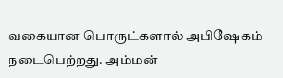வகையான பொருட்களால் அபிஷேகம் நடைபெற்றது. அம்மன்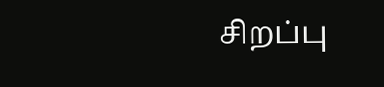சிறப்பு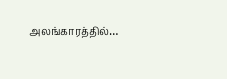அலங்காரத்தில்…